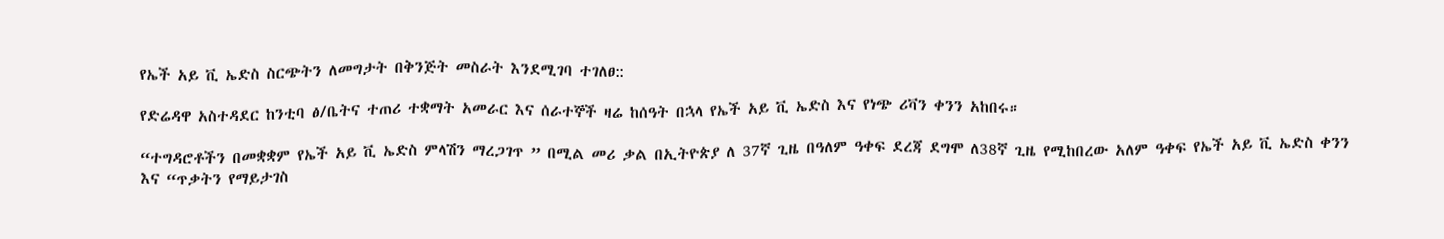የኤች አይ ቪ ኤድስ ስርጭትን ለመግታት በቅንጅት መስራት እንደሚገባ ተገለፀ::

የድሬዳዋ አስተዳደር ከንቲባ ፅ/ቤትና ተጠሪ ተቋማት አመራር እና ሰራተኞች ዛሬ ከሰዓት በኋላ የኤች አይ ቪ ኤድስ እና የነጭ ሪቫን ቀንን አከበሩ።

“ተግዳሮቶችን በመቋቋም የኤች አይ ቪ ኤድስ ምላሽን ማረጋገጥ ” በሚል መሪ ቃል በኢትዮጵያ ለ 37ኛ ጊዜ በዓለም ዓቀፍ ደረጃ ደግሞ ለ38ኛ ጊዜ የሚከበረው አለም ዓቀፍ የኤች አይ ቪ ኤድስ ቀንን እና “ጥቃትን የማይታገስ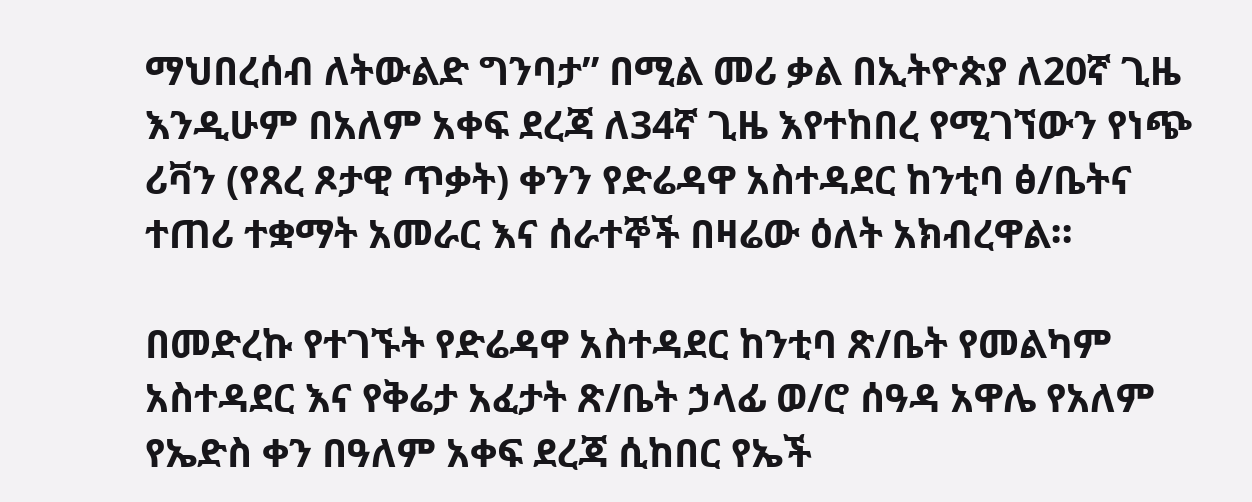ማህበረሰብ ለትውልድ ግንባታ” በሚል መሪ ቃል በኢትዮጵያ ለ20ኛ ጊዜ እንዲሁም በአለም አቀፍ ደረጃ ለ34ኛ ጊዜ እየተከበረ የሚገኘውን የነጭ ሪቫን (የጸረ ጾታዊ ጥቃት) ቀንን የድሬዳዋ አስተዳደር ከንቲባ ፅ/ቤትና ተጠሪ ተቋማት አመራር እና ሰራተኞች በዛሬው ዕለት አክብረዋል።

በመድረኩ የተገኙት የድሬዳዋ አስተዳደር ከንቲባ ጽ/ቤት የመልካም አስተዳደር እና የቅሬታ አፈታት ጽ/ቤት ኃላፊ ወ/ሮ ሰዓዳ አዋሌ የአለም የኤድስ ቀን በዓለም አቀፍ ደረጃ ሲከበር የኤች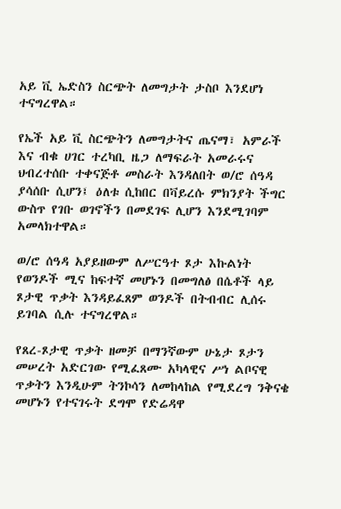አይ ቪ ኤድስን ስርጭት ለመግታት ታስቦ እንደሆነ ተናግረዋል።

የኤች አይ ቪ ስርጭትን ለመግታትና ጤናማ፣ አምራች እና ብቁ ሀገር ተረካቢ ዜጋ ለማፍራት አመራሩና ህብረተሰቡ ተቀናጅቶ መስራት እንዳለበት ወ/ሮ ሰዓዳ ያሳሰቡ ሲሆን፤ ዕለቱ ሲከበር በቫይረሱ ምክንያት ችግር ውስጥ የገቡ ወገኖችን በመደገፍ ሊሆን እንደሚገባም አመላክተዋል።

ወ/ሮ ሰዓዳ አያይዘውም ለሥርዓተ ጾታ እኩልነት የወንዶች ሚና ከፍተኛ መሆኑን በመግለፅ በሴቶች ላይ ጾታዊ ጥቃት እንዳይፈጸም ወንዶች በትብብር ሊሰሩ ይገባል ሲሉ ተናግረዋል።

የጸረ-ጾታዊ ጥቃት ዘመቻ በማንኛውም ሁኔታ ጾታን መሠረት አድርገው የሚፈጸሙ አካላዊና ሥነ ልቦናዊ ጥቃትን እንዲሁም ትንኮሳን ለመከላከል የሚደረግ ንቅናቄ መሆኑን የተናገሩት ደግሞ የድሬዳዋ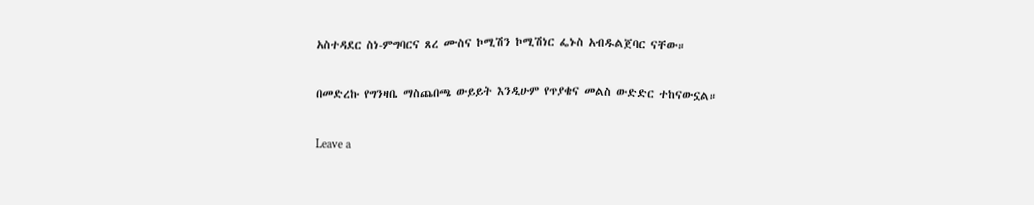አስተዳደር ስነ-ምግባርና ጸረ ሙስና ኮሚሽን ኮሚሽነር ፌኑስ አብዱልጀባር ናቸው።

በመድረኩ የግንዛቤ ማስጨበጫ ውይይት እንዲሁም የጥያቄና መልስ ውድድር ተከናውኗል።

Leave a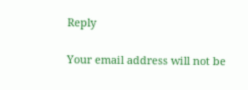Reply

Your email address will not be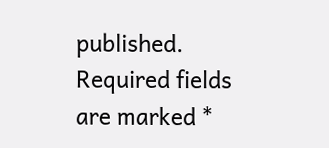published. Required fields are marked *